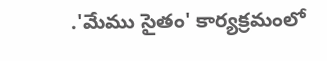.'మేము సైతం' కార్యక్రమంలో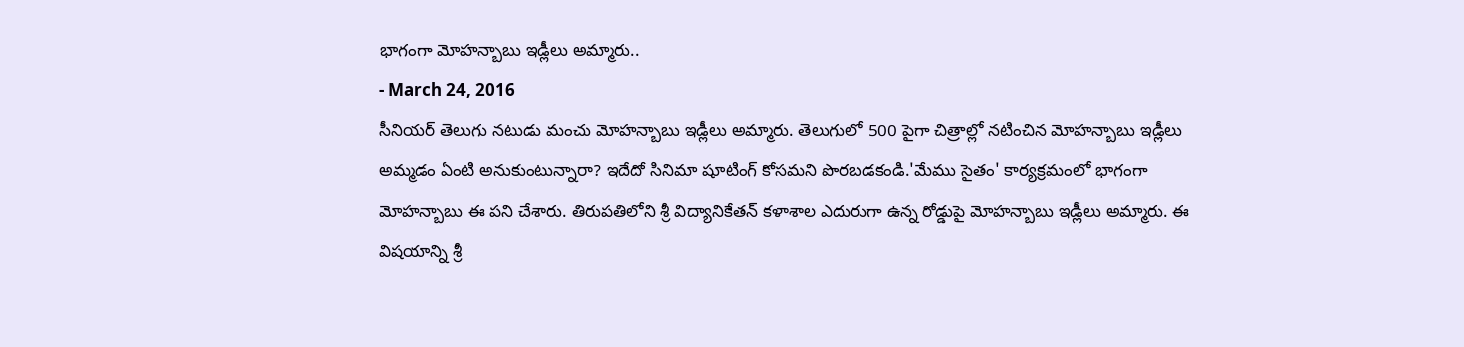భాగంగా మోహన్బాబు ఇడ్లీలు అమ్మారు..
- March 24, 2016
సీనియర్ తెలుగు నటుడు మంచు మోహన్బాబు ఇడ్లీలు అమ్మారు. తెలుగులో 500 పైగా చిత్రాల్లో నటించిన మోహన్బాబు ఇడ్లీలు అమ్మడం ఏంటి అనుకుంటున్నారా? ఇదేదో సినిమా షూటింగ్ కోసమని పొరబడకండి.'మేము సైతం' కార్యక్రమంలో భాగంగా మోహన్బాబు ఈ పని చేశారు. తిరుపతిలోని శ్రీ విద్యానికేతన్ కళాశాల ఎదురుగా ఉన్న రోడ్డుపై మోహన్బాబు ఇడ్లీలు అమ్మారు. ఈ విషయాన్ని శ్రీ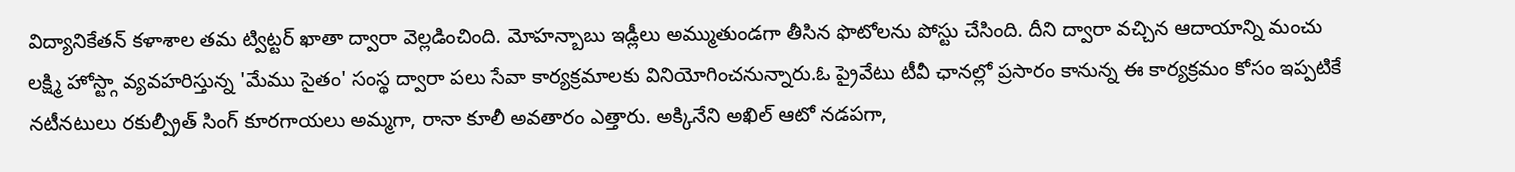విద్యానికేతన్ కళాశాల తమ ట్విట్టర్ ఖాతా ద్వారా వెల్లడించింది. మోహన్బాబు ఇడ్లీలు అమ్ముతుండగా తీసిన ఫొటోలను పోస్టు చేసింది. దీని ద్వారా వచ్చిన ఆదాయాన్ని మంచు లక్ష్మి హోస్ట్గా వ్యవహరిస్తున్న 'మేము సైతం' సంస్థ ద్వారా పలు సేవా కార్యక్రమాలకు వినియోగించనున్నారు.ఓ ప్రైవేటు టీవీ ఛానల్లో ప్రసారం కానున్న ఈ కార్యక్రమం కోసం ఇప్పటికే నటీనటులు రకుల్ప్రీత్ సింగ్ కూరగాయలు అమ్మగా, రానా కూలీ అవతారం ఎత్తారు. అక్కినేని అఖిల్ ఆటో నడపగా,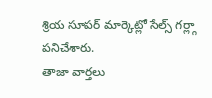శ్రియ సూపర్ మార్కెట్లో సేల్స్ గర్ల్గా పనిచేశారు.
తాజా వార్తలు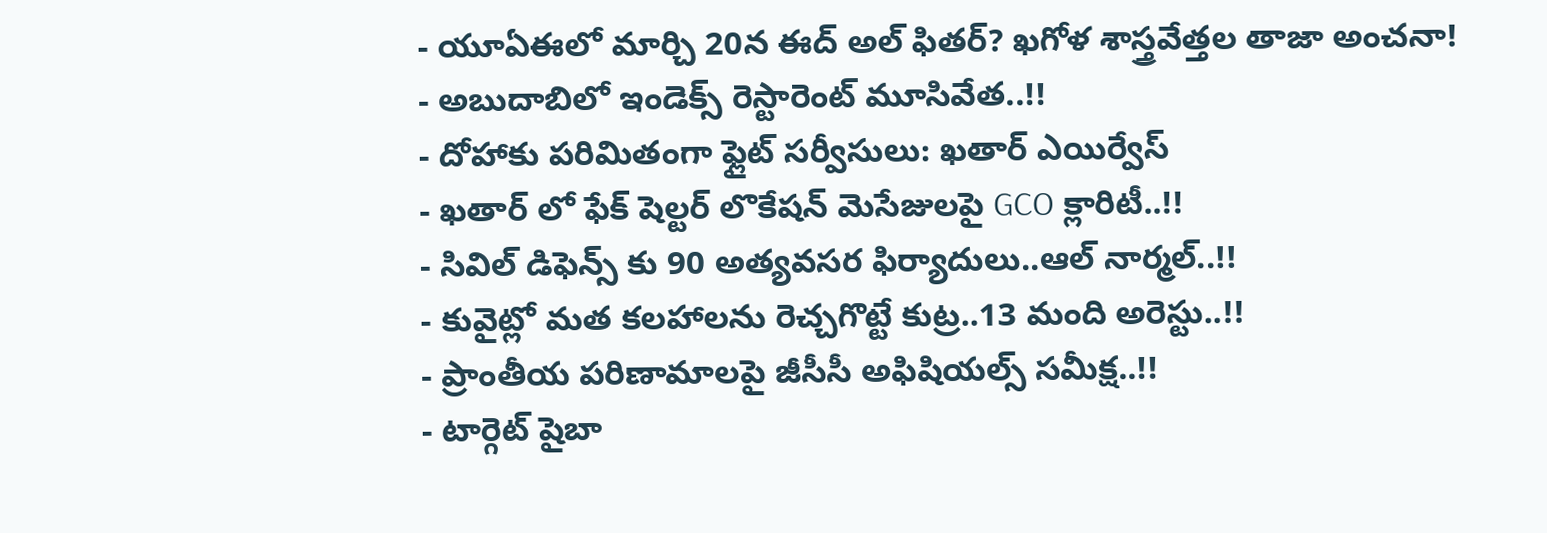- యూఏఈలో మార్చి 20న ఈద్ అల్ ఫితర్? ఖగోళ శాస్త్రవేత్తల తాజా అంచనా!
- అబుదాబిలో ఇండెక్స్ రెస్టారెంట్ మూసివేత..!!
- దోహాకు పరిమితంగా ఫ్లైట్ సర్వీసులు: ఖతార్ ఎయిర్వేస్
- ఖతార్ లో ఫేక్ షెల్టర్ లొకేషన్ మెసేజులపై GCO క్లారిటీ..!!
- సివిల్ డిఫెన్స్ కు 90 అత్యవసర ఫిర్యాదులు..ఆల్ నార్మల్..!!
- కువైట్లో మత కలహాలను రెచ్చగొట్టే కుట్ర..13 మంది అరెస్టు..!!
- ప్రాంతీయ పరిణామాలపై జీసీసీ అఫిషియల్స్ సమీక్ష..!!
- టార్గెట్ షైబా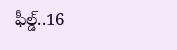ఫీల్డ్..16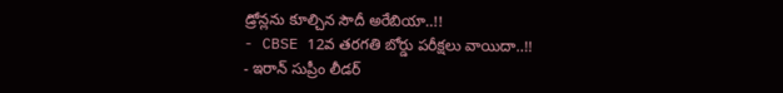డ్రోన్లను కూల్చిన సౌదీ అరేబియా..!!
- CBSE 12వ తరగతి బోర్డు పరీక్షలు వాయిదా..!!
- ఇరాన్ సుప్రీం లీడర్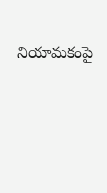నియామకంపై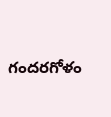గందరగోళం